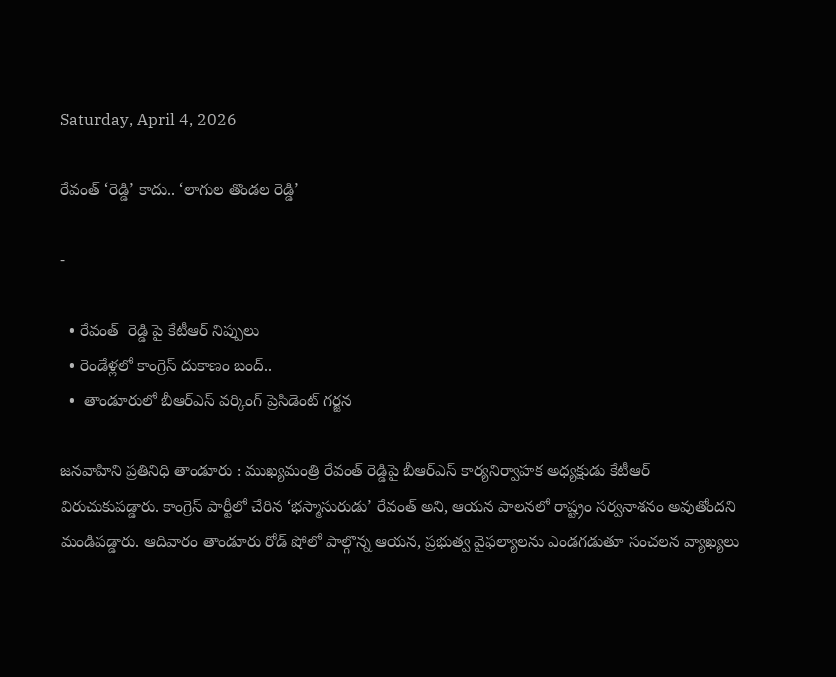Saturday, April 4, 2026

రేవంత్ ‘రెడ్డి’ కాదు.. ‘లాగుల తొండల రెడ్డి’

-

  • రేవంత్  రెడ్డి పై కేటీఆర్ నిప్పులు
  • రెండేళ్లలో కాంగ్రెస్ దుకాణం బంద్..
  •  తాండూరులో బీఆర్ఎస్ వర్కింగ్ ప్రెసిడెంట్ గర్జన

జనవాహిని ప్రతినిధి తాండూరు : ముఖ్యమంత్రి రేవంత్ రెడ్డిపై బీఆర్ఎస్ కార్యనిర్వాహక అధ్యక్షుడు కేటీఆర్ విరుచుకుపడ్డారు. కాంగ్రెస్ పార్టీలో చేరిన ‘భస్మాసురుడు’ రేవంత్ అని, ఆయన పాలనలో రాష్ట్రం సర్వనాశనం అవుతోందని మండిపడ్డారు. ఆదివారం తాండూరు రోడ్ షోలో పాల్గొన్న ఆయన, ప్రభుత్వ వైఫల్యాలను ఎండగడుతూ సంచలన వ్యాఖ్యలు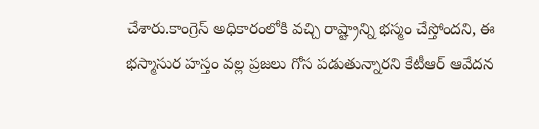చేశారు.కాంగ్రెస్ అధికారంలోకి వచ్చి రాష్ట్రాన్ని భస్మం చేస్తోందని, ఈ భస్మాసుర హస్తం వల్ల ప్రజలు గోస పడుతున్నారని కేటీఆర్ ఆవేదన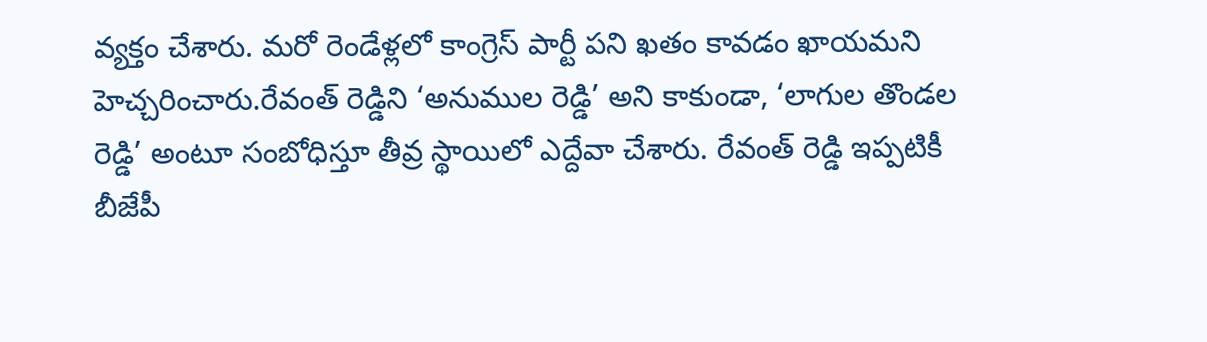వ్యక్తం చేశారు. మరో రెండేళ్లలో కాంగ్రెస్ పార్టీ పని ఖతం కావడం ఖాయమని హెచ్చరించారు.రేవంత్ రెడ్డిని ‘అనుముల రెడ్డి’ అని కాకుండా, ‘లాగుల తొండల రెడ్డి’ అంటూ సంబోధిస్తూ తీవ్ర స్థాయిలో ఎద్దేవా చేశారు. రేవంత్ రెడ్డి ఇప్పటికీ బీజేపీ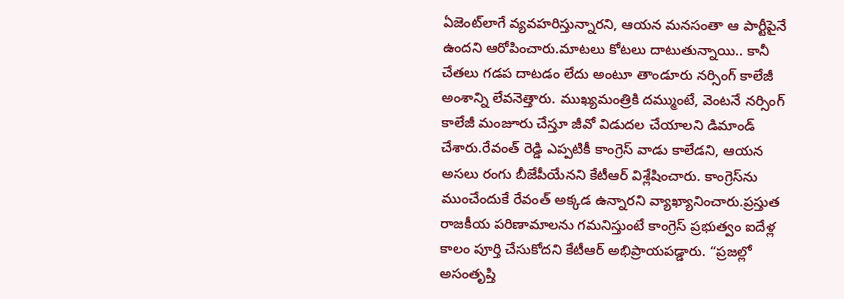ఏజెంట్‌లాగే వ్యవహరిస్తున్నారని, ఆయన మనసంతా ఆ పార్టీపైనే ఉందని ఆరోపించారు.మాటలు కోటలు దాటుతున్నాయి.. కానీ చేతలు గడప దాటడం లేదు అంటూ తాండూరు నర్సింగ్ కాలేజీ అంశాన్ని లేవనెత్తారు. ముఖ్యమంత్రికి దమ్ముంటే, వెంటనే నర్సింగ్ కాలేజీ మంజూరు చేస్తూ జీవో విడుదల చేయాలని డిమాండ్ చేశారు.రేవంత్ రెడ్డి ఎప్పటికీ కాంగ్రెస్ వాడు కాలేడని, ఆయన అసలు రంగు బీజేపీయేనని కేటీఆర్ విశ్లేషించారు. కాంగ్రెస్‌ను ముంచేందుకే రేవంత్ అక్కడ ఉన్నారని వ్యాఖ్యానించారు.ప్రస్తుత రాజకీయ పరిణామాలను గమనిస్తుంటే కాంగ్రెస్ ప్రభుత్వం ఐదేళ్ల కాలం పూర్తి చేసుకోదని కేటీఆర్ అభిప్రాయపడ్డారు. “ప్రజల్లో అసంతృప్తి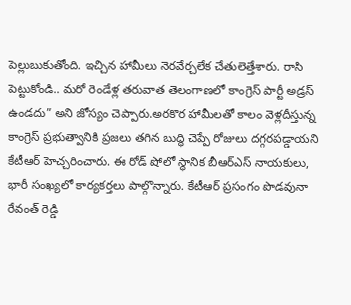పెల్లుబుకుతోంది. ఇచ్చిన హామీలు నెరవేర్చలేక చేతులెత్తేశారు. రాసి పెట్టుకోండి.. మరో రెండేళ్ల తరువాత తెలంగాణలో కాంగ్రెస్ పార్టీ అడ్రస్ ఉండదు” అని జోస్యం చెప్పారు.అరకొర హామీలతో కాలం వెళ్లదీస్తున్న కాంగ్రెస్ ప్రభుత్వానికి ప్రజలు తగిన బుద్ధి చెప్పే రోజులు దగ్గరపడ్డాయని కేటీఆర్ హెచ్చరించారు. ఈ రోడ్ షోలో స్థానిక బీఆర్ఎస్ నాయకులు, భారీ సంఖ్యలో కార్యకర్తలు పాల్గొన్నారు. కేటీఆర్ ప్రసంగం పొడవునా రేవంత్ రెడ్డి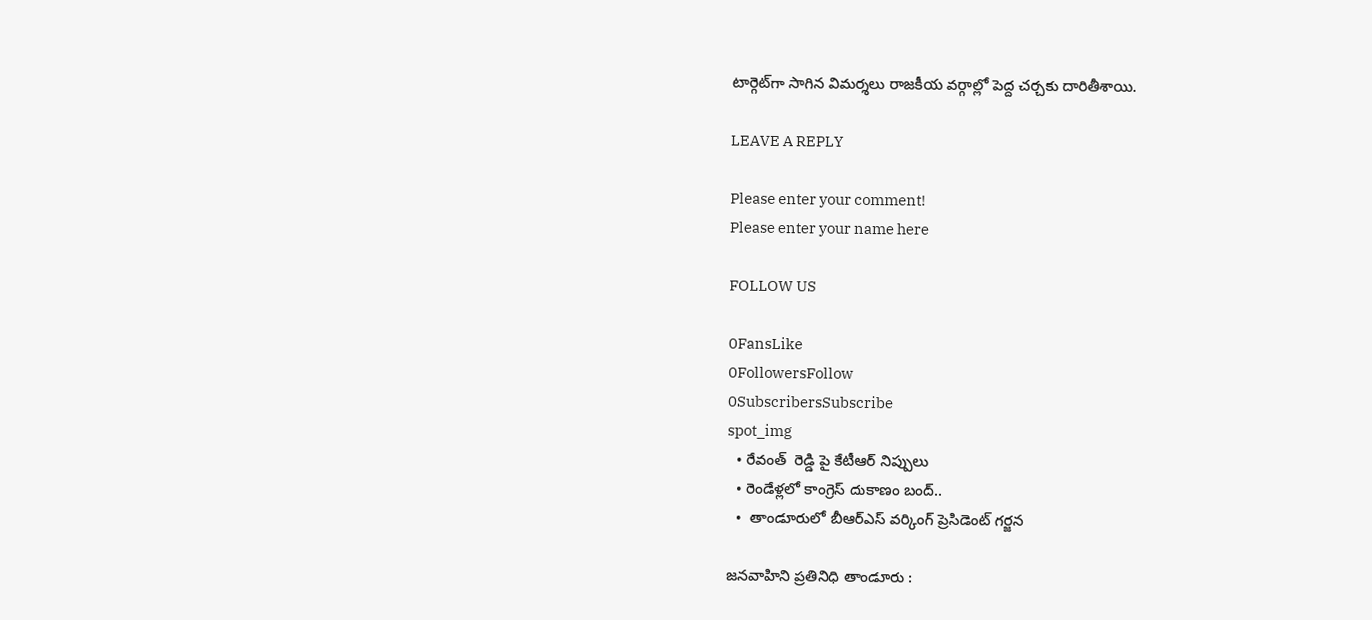టార్గెట్‌గా సాగిన విమర్శలు రాజకీయ వర్గాల్లో పెద్ద చర్చకు దారితీశాయి.

LEAVE A REPLY

Please enter your comment!
Please enter your name here

FOLLOW US

0FansLike
0FollowersFollow
0SubscribersSubscribe
spot_img
  • రేవంత్  రెడ్డి పై కేటీఆర్ నిప్పులు
  • రెండేళ్లలో కాంగ్రెస్ దుకాణం బంద్..
  •  తాండూరులో బీఆర్ఎస్ వర్కింగ్ ప్రెసిడెంట్ గర్జన

జనవాహిని ప్రతినిధి తాండూరు :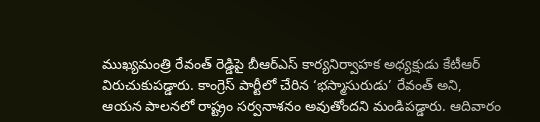ముఖ్యమంత్రి రేవంత్ రెడ్డిపై బీఆర్ఎస్ కార్యనిర్వాహక అధ్యక్షుడు కేటీఆర్ విరుచుకుపడ్డారు. కాంగ్రెస్ పార్టీలో చేరిన ‘భస్మాసురుడు’ రేవంత్ అని, ఆయన పాలనలో రాష్ట్రం సర్వనాశనం అవుతోందని మండిపడ్డారు. ఆదివారం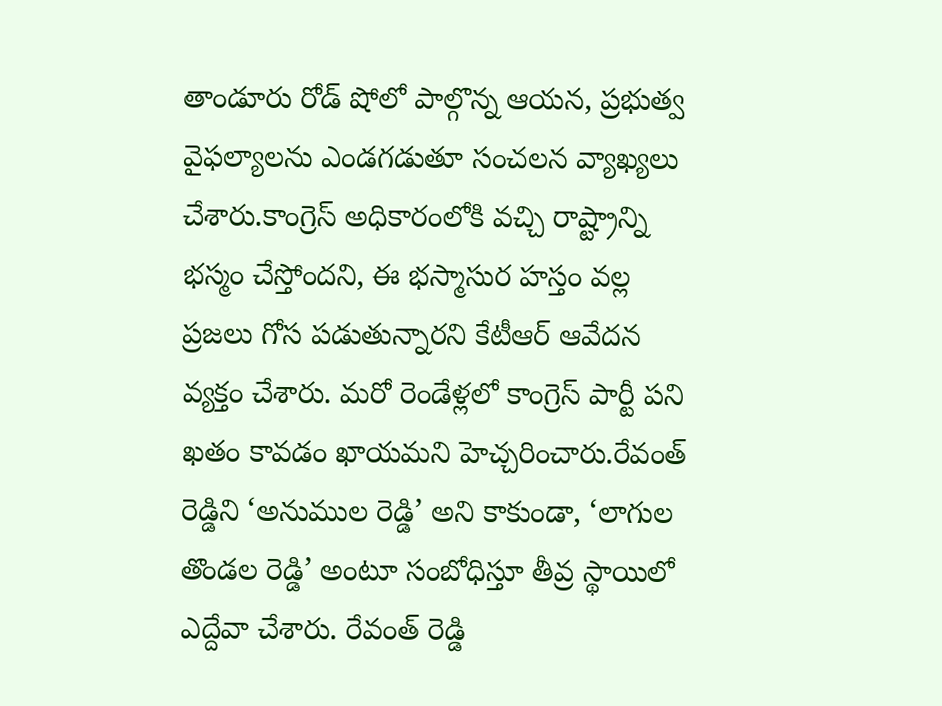తాండూరు రోడ్ షోలో పాల్గొన్న ఆయన, ప్రభుత్వ వైఫల్యాలను ఎండగడుతూ సంచలన వ్యాఖ్యలు చేశారు.కాంగ్రెస్ అధికారంలోకి వచ్చి రాష్ట్రాన్ని భస్మం చేస్తోందని, ఈ భస్మాసుర హస్తం వల్ల ప్రజలు గోస పడుతున్నారని కేటీఆర్ ఆవేదన వ్యక్తం చేశారు. మరో రెండేళ్లలో కాంగ్రెస్ పార్టీ పని ఖతం కావడం ఖాయమని హెచ్చరించారు.రేవంత్ రెడ్డిని ‘అనుముల రెడ్డి’ అని కాకుండా, ‘లాగుల తొండల రెడ్డి’ అంటూ సంబోధిస్తూ తీవ్ర స్థాయిలో ఎద్దేవా చేశారు. రేవంత్ రెడ్డి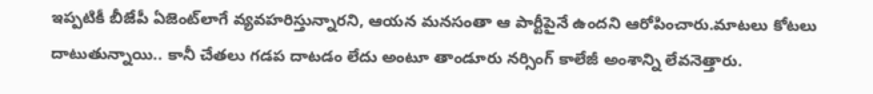ఇప్పటికీ బీజేపీ ఏజెంట్‌లాగే వ్యవహరిస్తున్నారని, ఆయన మనసంతా ఆ పార్టీపైనే ఉందని ఆరోపించారు.మాటలు కోటలు దాటుతున్నాయి.. కానీ చేతలు గడప దాటడం లేదు అంటూ తాండూరు నర్సింగ్ కాలేజీ అంశాన్ని లేవనెత్తారు.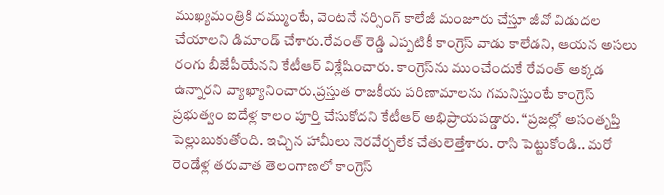ముఖ్యమంత్రికి దమ్ముంటే, వెంటనే నర్సింగ్ కాలేజీ మంజూరు చేస్తూ జీవో విడుదల చేయాలని డిమాండ్ చేశారు.రేవంత్ రెడ్డి ఎప్పటికీ కాంగ్రెస్ వాడు కాలేడని, ఆయన అసలు రంగు బీజేపీయేనని కేటీఆర్ విశ్లేషించారు. కాంగ్రెస్‌ను ముంచేందుకే రేవంత్ అక్కడ ఉన్నారని వ్యాఖ్యానించారు.ప్రస్తుత రాజకీయ పరిణామాలను గమనిస్తుంటే కాంగ్రెస్ ప్రభుత్వం ఐదేళ్ల కాలం పూర్తి చేసుకోదని కేటీఆర్ అభిప్రాయపడ్డారు. “ప్రజల్లో అసంతృప్తి పెల్లుబుకుతోంది. ఇచ్చిన హామీలు నెరవేర్చలేక చేతులెత్తేశారు. రాసి పెట్టుకోండి.. మరో రెండేళ్ల తరువాత తెలంగాణలో కాంగ్రెస్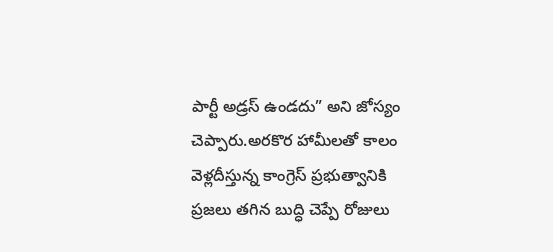పార్టీ అడ్రస్ ఉండదు” అని జోస్యం చెప్పారు.అరకొర హామీలతో కాలం వెళ్లదీస్తున్న కాంగ్రెస్ ప్రభుత్వానికి ప్రజలు తగిన బుద్ధి చెప్పే రోజులు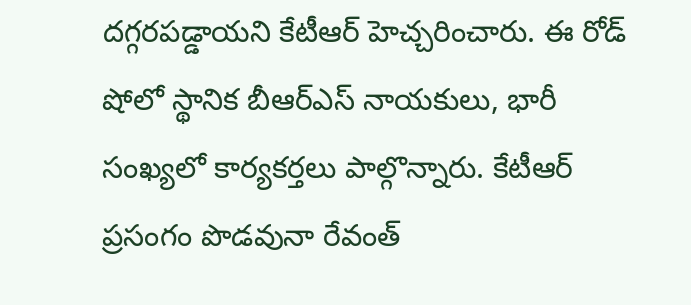దగ్గరపడ్డాయని కేటీఆర్ హెచ్చరించారు. ఈ రోడ్ షోలో స్థానిక బీఆర్ఎస్ నాయకులు, భారీ సంఖ్యలో కార్యకర్తలు పాల్గొన్నారు. కేటీఆర్ ప్రసంగం పొడవునా రేవంత్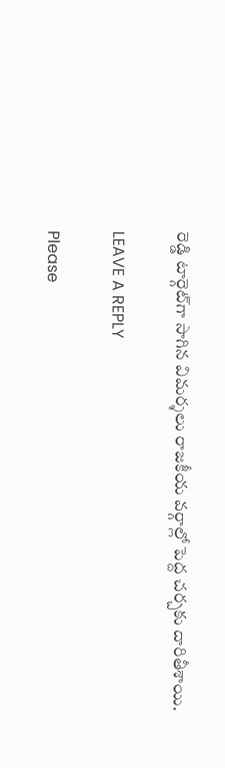రెడ్డి టార్గెట్‌గా సాగిన విమర్శలు రాజకీయ వర్గాల్లో పెద్ద చర్చకు దారితీశాయి.

LEAVE A REPLY

Please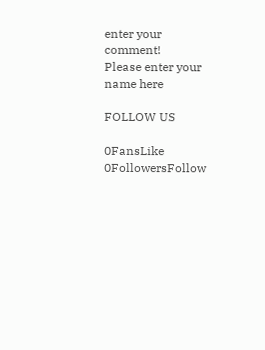enter your comment!
Please enter your name here

FOLLOW US

0FansLike
0FollowersFollow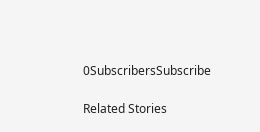0SubscribersSubscribe

Related Stories